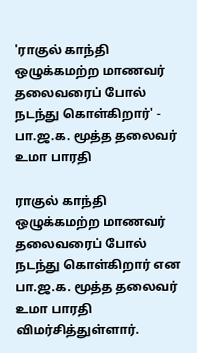'ராகுல் காந்தி ஒழுக்கமற்ற மாணவர் தலைவரைப் போல் நடந்து கொள்கிறார்' - பா.ஜ.க. மூத்த தலைவர் உமா பாரதி

ராகுல் காந்தி ஒழுக்கமற்ற மாணவர் தலைவரைப் போல் நடந்து கொள்கிறார் என பா.ஜ.க. மூத்த தலைவர் உமா பாரதி விமர்சித்துள்ளார்.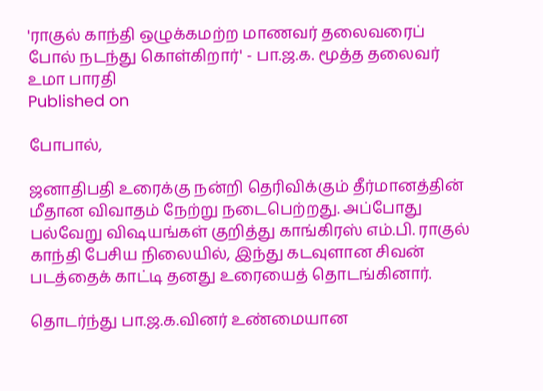'ராகுல் காந்தி ஒழுக்கமற்ற மாணவர் தலைவரைப் போல் நடந்து கொள்கிறார்' - பா.ஜ.க. மூத்த தலைவர் உமா பாரதி
Published on

போபால்,

ஜனாதிபதி உரைக்கு நன்றி தெரிவிக்கும் தீர்மானத்தின் மீதான விவாதம் நேற்று நடைபெற்றது. அப்போது பல்வேறு விஷயங்கள் குறித்து காங்கிரஸ் எம்.பி. ராகுல் காந்தி பேசிய நிலையில், இந்து கடவுளான சிவன் படத்தைக் காட்டி தனது உரையைத் தொடங்கினார்.

தொடர்ந்து பா.ஜ.க.வினர் உண்மையான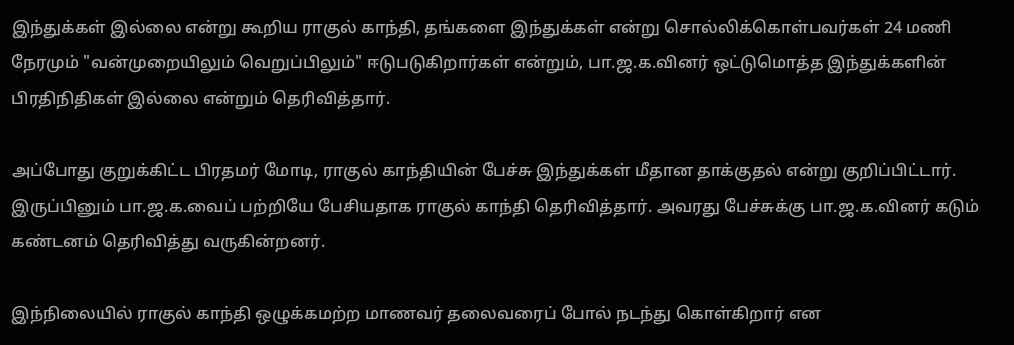இந்துக்கள் இல்லை என்று கூறிய ராகுல் காந்தி, தங்களை இந்துக்கள் என்று சொல்லிக்கொள்பவர்கள் 24 மணி நேரமும் "வன்முறையிலும் வெறுப்பிலும்" ஈடுபடுகிறார்கள் என்றும், பா.ஜ.க.வினர் ஒட்டுமொத்த இந்துக்களின் பிரதிநிதிகள் இல்லை என்றும் தெரிவித்தார்.

அப்போது குறுக்கிட்ட பிரதமர் மோடி, ராகுல் காந்தியின் பேச்சு இந்துக்கள் மீதான தாக்குதல் என்று குறிப்பிட்டார். இருப்பினும் பா.ஜ.க.வைப் பற்றியே பேசியதாக ராகுல் காந்தி தெரிவித்தார். அவரது பேச்சுக்கு பா.ஜ.க.வினர் கடும் கண்டனம் தெரிவித்து வருகின்றனர்.

இந்நிலையில் ராகுல் காந்தி ஒழுக்கமற்ற மாணவர் தலைவரைப் போல் நடந்து கொள்கிறார் என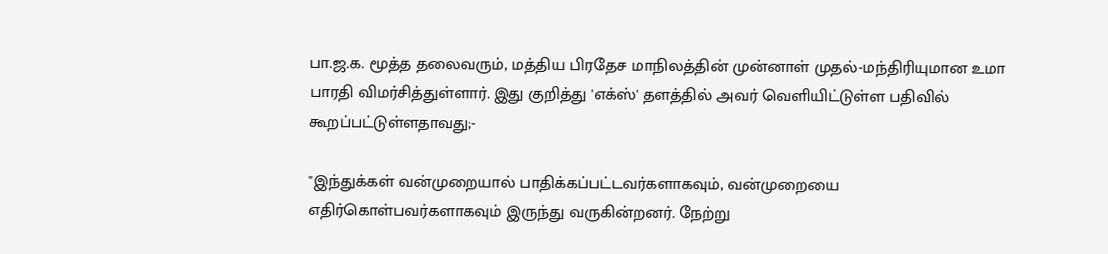பா.ஜ.க. மூத்த தலைவரும், மத்திய பிரதேச மாநிலத்தின் முன்னாள் முதல்-மந்திரியுமான உமா பாரதி விமர்சித்துள்ளார். இது குறித்து 'எக்ஸ்' தளத்தில் அவர் வெளியிட்டுள்ள பதிவில் கூறப்பட்டுள்ளதாவது;-

"இந்துக்கள் வன்முறையால் பாதிக்கப்பட்டவர்களாகவும், வன்முறையை எதிர்கொள்பவர்களாகவும் இருந்து வருகின்றனர். நேற்று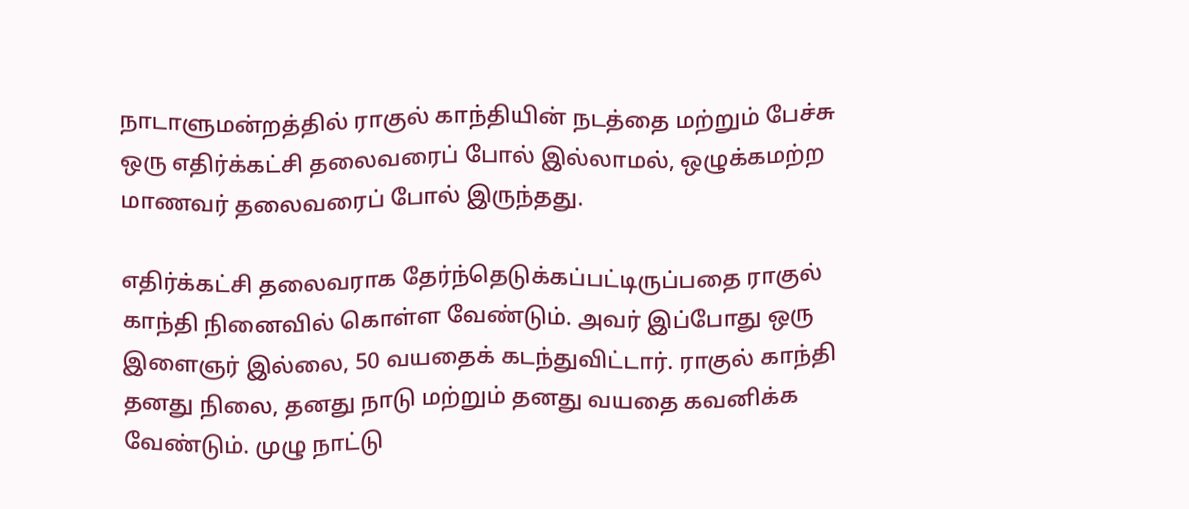நாடாளுமன்றத்தில் ராகுல் காந்தியின் நடத்தை மற்றும் பேச்சு ஒரு எதிர்க்கட்சி தலைவரைப் போல் இல்லாமல், ஒழுக்கமற்ற மாணவர் தலைவரைப் போல் இருந்தது.

எதிர்க்கட்சி தலைவராக தேர்ந்தெடுக்கப்பட்டிருப்பதை ராகுல் காந்தி நினைவில் கொள்ள வேண்டும். அவர் இப்போது ஒரு இளைஞர் இல்லை, 50 வயதைக் கடந்துவிட்டார். ராகுல் காந்தி தனது நிலை, தனது நாடு மற்றும் தனது வயதை கவனிக்க வேண்டும். முழு நாட்டு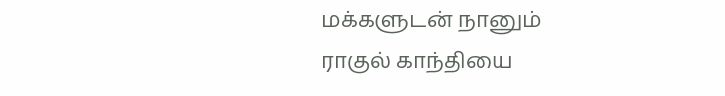மக்களுடன் நானும் ராகுல் காந்தியை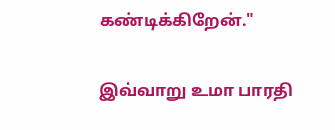கண்டிக்கிறேன்."

இவ்வாறு உமா பாரதி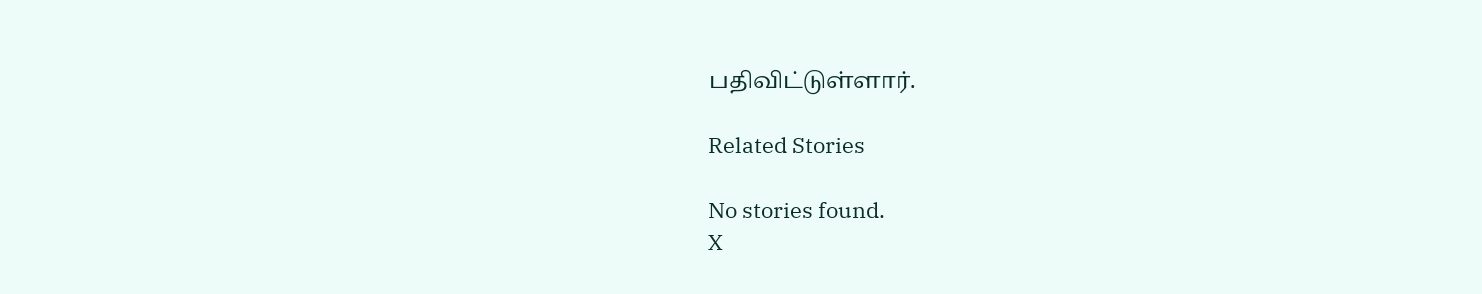பதிவிட்டுள்ளார்.

Related Stories

No stories found.
X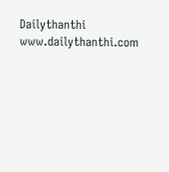Dailythanthi
www.dailythanthi.com